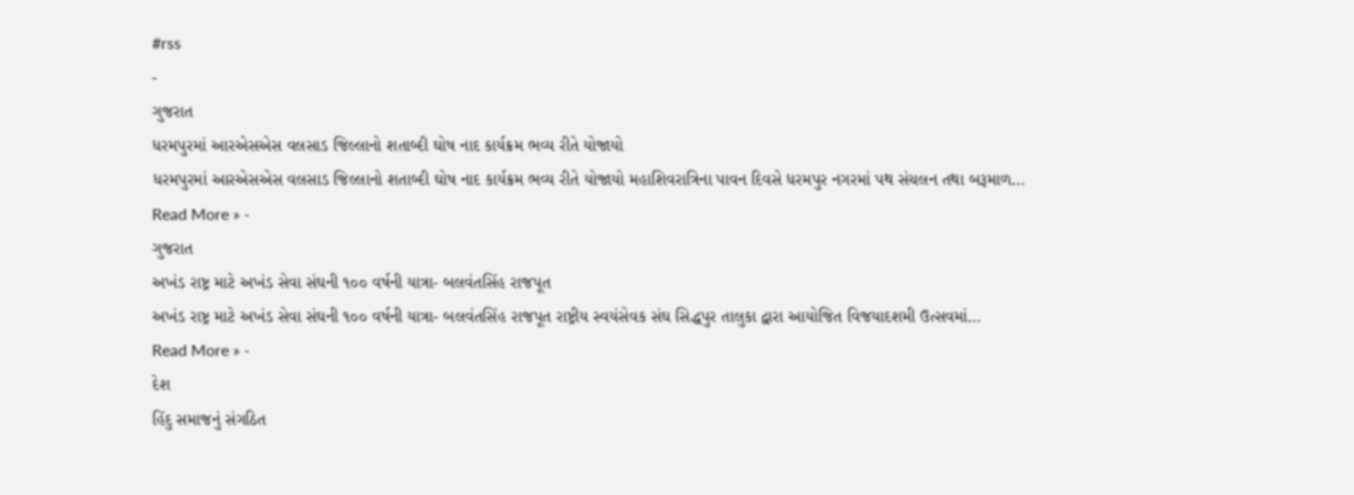#rss
-
ગુજરાત
ધરમપુરમાં આરએસએસ વલસાડ જિલ્લાનો શતાબ્દી ઘોષ નાદ કાર્યક્રમ ભવ્ય રીતે યોજાયો
ધરમપુરમાં આરએસએસ વલસાડ જિલ્લાનો શતાબ્દી ઘોષ નાદ કાર્યક્રમ ભવ્ય રીતે યોજાયો મહાશિવરાત્રિના પાવન દિવસે ધરમપુર નગરમાં પથ સંચલન તથા બરૂમાળ…
Read More » -
ગુજરાત
અખંડ રાષ્ટ્ર માટે અખંડ સેવા સંઘની ૧૦૦ વર્ષની યાત્રા- બલવંતસિંહ રાજપૂત
અખંડ રાષ્ટ્ર માટે અખંડ સેવા સંઘની ૧૦૦ વર્ષની યાત્રા- બલવંતસિંહ રાજપૂત રાષ્ટ્રીય સ્વયંસેવક સંઘ સિદ્ધપુર તાલુકા દ્વારા આયોજિત વિજયાદશમી ઉત્સવમાં…
Read More » -
દેશ
હિંદુ સમાજનું સંગઠિત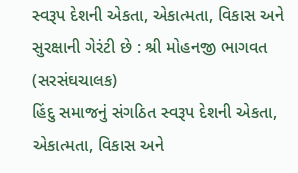સ્વરૂપ દેશની એકતા, એકાત્મતા, વિકાસ અને સુરક્ષાની ગેરંટી છે : શ્રી મોહનજી ભાગવત (સરસંઘચાલક)
હિંદુ સમાજનું સંગઠિત સ્વરૂપ દેશની એકતા, એકાત્મતા, વિકાસ અને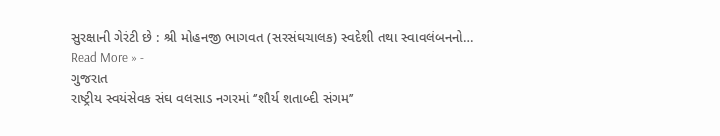સુરક્ષાની ગેરંટી છે : શ્રી મોહનજી ભાગવત (સરસંઘચાલક) સ્વદેશી તથા સ્વાવલંબનનો…
Read More » -
ગુજરાત
રાષ્ટ્રીય સ્વયંસેવક સંઘ વલસાડ નગરમાં ‘’શૌર્ય શતાબ્દી સંગમ’’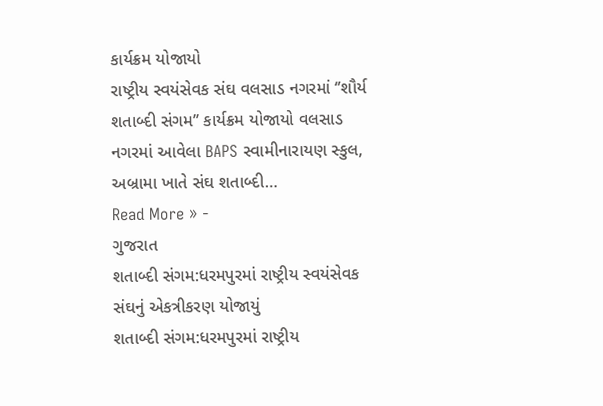કાર્યક્રમ યોજાયો
રાષ્ટ્રીય સ્વયંસેવક સંઘ વલસાડ નગરમાં ‘’શૌર્ય શતાબ્દી સંગમ’’ કાર્યક્રમ યોજાયો વલસાડ નગરમાં આવેલા BAPS સ્વામીનારાયણ સ્કુલ, અબ્રામા ખાતે સંઘ શતાબ્દી…
Read More » -
ગુજરાત
શતાબ્દી સંગમ:ધરમપુરમાં રાષ્ટ્રીય સ્વયંસેવક સંઘનું એકત્રીકરણ યોજાયું
શતાબ્દી સંગમ:ધરમપુરમાં રાષ્ટ્રીય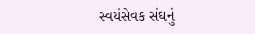સ્વયંસેવક સંઘનું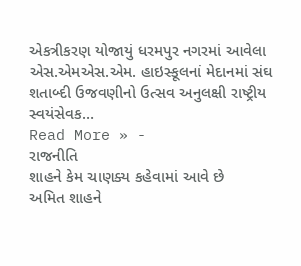એકત્રીકરણ યોજાયું ધરમપુર નગરમાં આવેલા એસ.એમએસ.એમ. હાઇસ્કૂલનાં મેદાનમાં સંઘ શતાબ્દી ઉજવણીનો ઉત્સવ અનુલક્ષી રાષ્ટ્રીય સ્વયંસેવક…
Read More » -
રાજનીતિ
શાહને કેમ ચાણક્ય કહેવામાં આવે છે
અમિત શાહને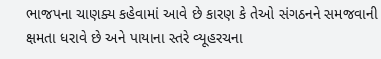ભાજપના ચાણક્ય કહેવામાં આવે છે કારણ કે તેઓ સંગઠનને સમજવાની ક્ષમતા ધરાવે છે અને પાયાના સ્તરે વ્યૂહરચના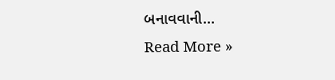બનાવવાની…
Read More »